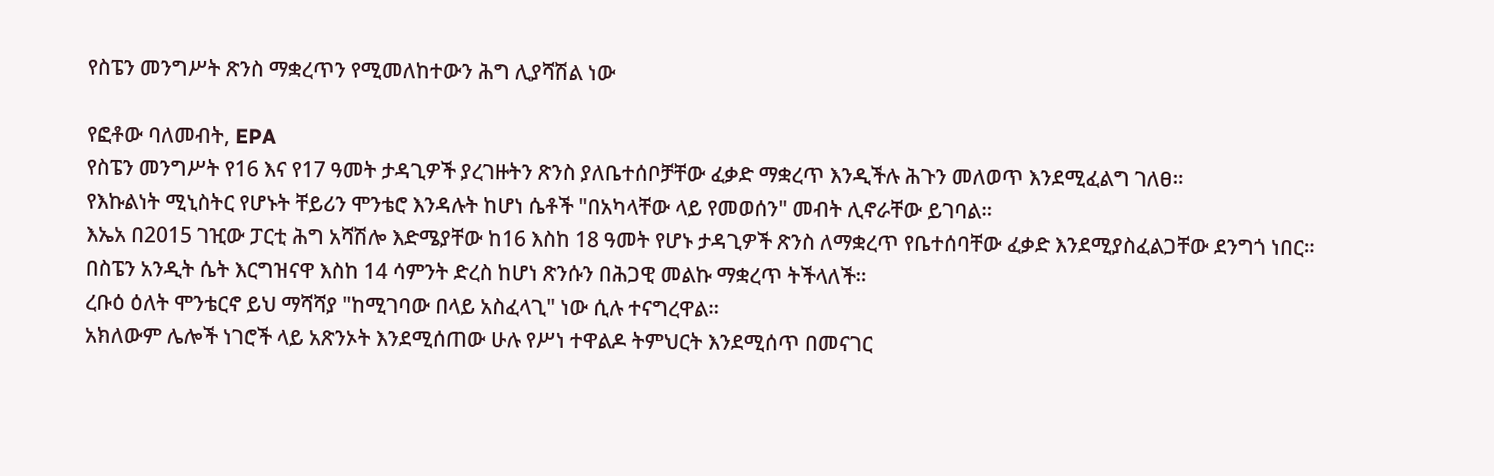የስፔን መንግሥት ጽንስ ማቋረጥን የሚመለከተውን ሕግ ሊያሻሽል ነው

የፎቶው ባለመብት, EPA
የስፔን መንግሥት የ16 እና የ17 ዓመት ታዳጊዎች ያረገዙትን ጽንስ ያለቤተሰቦቻቸው ፈቃድ ማቋረጥ እንዲችሉ ሕጉን መለወጥ እንደሚፈልግ ገለፀ።
የእኩልነት ሚኒስትር የሆኑት ቸይሪን ሞንቴሮ እንዳሉት ከሆነ ሴቶች "በአካላቸው ላይ የመወሰን" መብት ሊኖራቸው ይገባል።
እኤአ በ2015 ገዢው ፓርቲ ሕግ አሻሽሎ እድሜያቸው ከ16 እስከ 18 ዓመት የሆኑ ታዳጊዎች ጽንስ ለማቋረጥ የቤተሰባቸው ፈቃድ እንደሚያስፈልጋቸው ደንግጎ ነበር።
በስፔን አንዲት ሴት እርግዝናዋ እስከ 14 ሳምንት ድረስ ከሆነ ጽንሱን በሕጋዊ መልኩ ማቋረጥ ትችላለች።
ረቡዕ ዕለት ሞንቴርኖ ይህ ማሻሻያ "ከሚገባው በላይ አስፈላጊ" ነው ሲሉ ተናግረዋል።
አክለውም ሌሎች ነገሮች ላይ አጽንኦት እንደሚሰጠው ሁሉ የሥነ ተዋልዶ ትምህርት እንደሚሰጥ በመናገር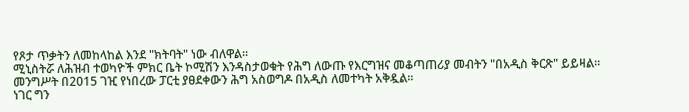የጾታ ጥቃትን ለመከላከል እንደ "ክትባት" ነው ብለዋል።
ሚኒስትሯ ለሕዝብ ተወካዮች ምክር ቤት ኮሚሽን እንዳስታወቁት የሕግ ለውጡ የእርግዝና መቆጣጠሪያ መብትን "በአዲስ ቅርጽ" ይይዛል።
መንግሥት በ2015 ገዢ የነበረው ፓርቲ ያፀደቀውን ሕግ አስወግዶ በአዲስ ለመተካት አቅዷል።
ነገር ግን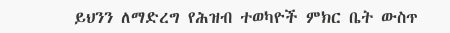ይህንን ለማድረግ የሕዝብ ተወካዮች ምክር ቤት ውስጥ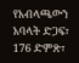የአብላጫውን አባላት ድጋፍ፣ 176 ድምጽ፣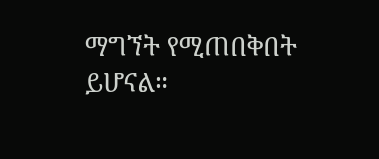ማግኘት የሚጠበቅበት ይሆናል።